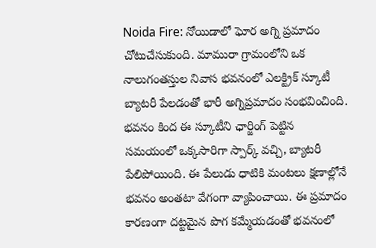Noida Fire: నోయిడాలో ఘోర అగ్ని ప్రమాదం చోటుచేసుకుంది. మామురా గ్రామంలోని ఒక నాలుగంతస్తుల నివాస భవనంలో ఎలక్ట్రిక్ స్కూటీ బ్యాటరీ పేలడంతో భారీ అగ్నిప్రమాదం సంభవించింది. భవనం కింద ఈ స్కూటీని ఛార్జింగ్ పెట్టిన సమయంలో ఒక్కసారిగా స్పార్క్ వచ్చి, బ్యాటరీ పేలిపోయింది. ఈ పేలుడు ధాటికి మంటలు క్షణాల్లోనే భవనం అంతటా వేగంగా వ్యాపించాయి. ఈ ప్రమాదం కారణంగా దట్టమైన పొగ కమ్మేయడంతో భవనంలో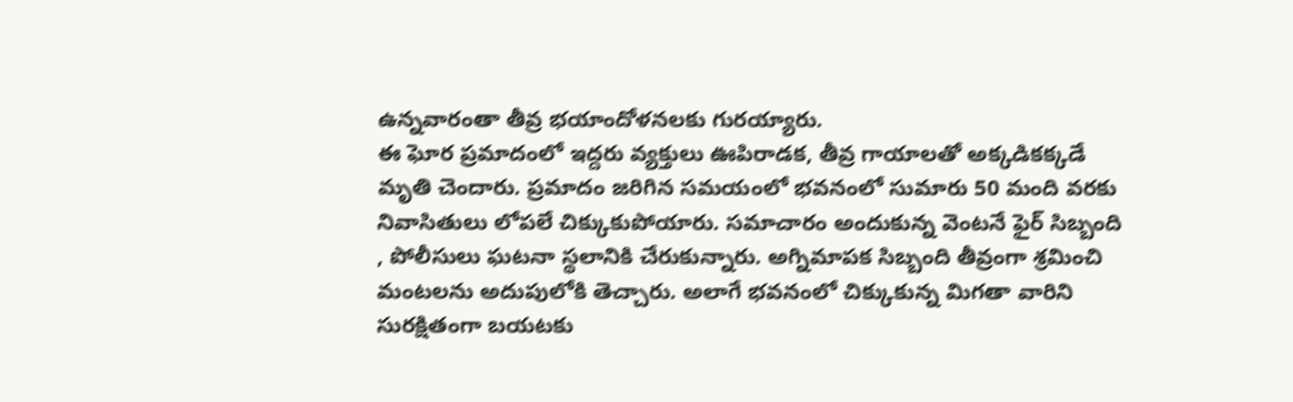ఉన్నవారంతా తీవ్ర భయాందోళనలకు గురయ్యారు.
ఈ ఘోర ప్రమాదంలో ఇద్దరు వ్యక్తులు ఊపిరాడక, తీవ్ర గాయాలతో అక్కడికక్కడే మృతి చెందారు. ప్రమాదం జరిగిన సమయంలో భవనంలో సుమారు 50 మంది వరకు నివాసితులు లోపలే చిక్కుకుపోయారు. సమాచారం అందుకున్న వెంటనే ఫైర్ సిబ్బంది , పోలీసులు ఘటనా స్థలానికి చేరుకున్నారు. అగ్నిమాపక సిబ్బంది తీవ్రంగా శ్రమించి మంటలను అదుపులోకి తెచ్చారు. అలాగే భవనంలో చిక్కుకున్న మిగతా వారిని సురక్షితంగా బయటకు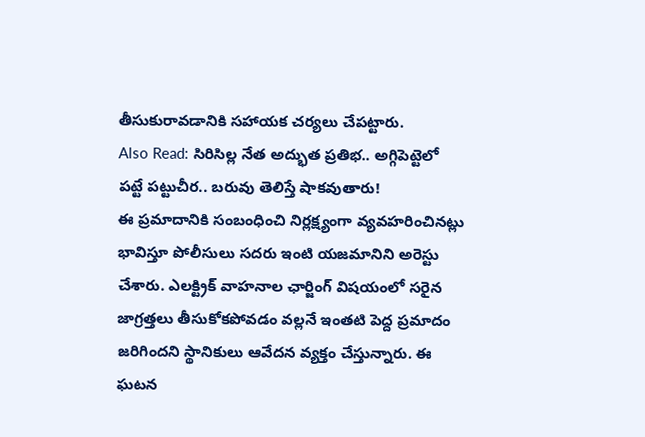తీసుకురావడానికి సహాయక చర్యలు చేపట్టారు.
Also Read: సిరిసిల్ల నేత అద్భుత ప్రతిభ.. అగ్గిపెట్టెలో పట్టే పట్టుచీర.. బరువు తెలిస్తే షాకవుతారు!
ఈ ప్రమాదానికి సంబంధించి నిర్లక్ష్యంగా వ్యవహరించినట్లు భావిస్తూ పోలీసులు సదరు ఇంటి యజమానిని అరెస్టు చేశారు. ఎలక్ట్రిక్ వాహనాల ఛార్జింగ్ విషయంలో సరైన జాగ్రత్తలు తీసుకోకపోవడం వల్లనే ఇంతటి పెద్ద ప్రమాదం జరిగిందని స్థానికులు ఆవేదన వ్యక్తం చేస్తున్నారు. ఈ ఘటన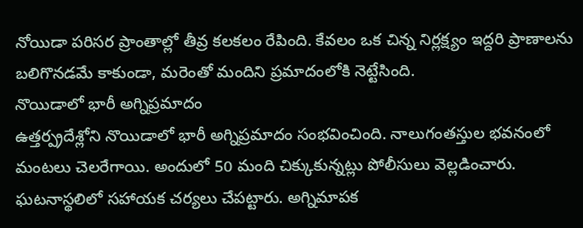నోయిడా పరిసర ప్రాంతాల్లో తీవ్ర కలకలం రేపింది. కేవలం ఒక చిన్న నిర్లక్ష్యం ఇద్దరి ప్రాణాలను బలిగొనడమే కాకుండా, మరెంతో మందిని ప్రమాదంలోకి నెట్టేసింది.
నొయిడాలో భారీ అగ్నిప్రమాదం
ఉత్తర్ప్రదేశ్లోని నొయిడాలో భారీ అగ్నిప్రమాదం సంభవించింది. నాలుగంతస్తుల భవనంలో మంటలు చెలరేగాయి. అందులో 50 మంది చిక్కుకున్నట్లు పోలీసులు వెల్లడించారు. ఘటనాస్థలిలో సహాయక చర్యలు చేపట్టారు. అగ్నిమాపక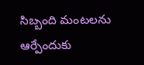సిబ్బంది మంటలను ఆర్పేందుకు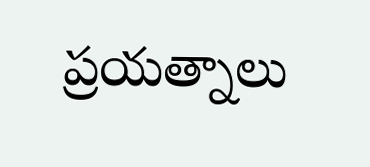ప్రయత్నాలు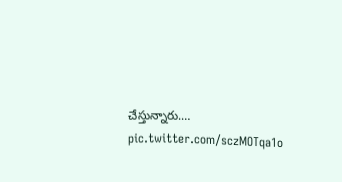చేస్తున్నారు.… pic.twitter.com/sczMOTqa1o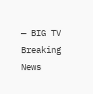— BIG TV Breaking News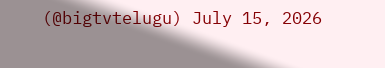(@bigtvtelugu) July 15, 2026